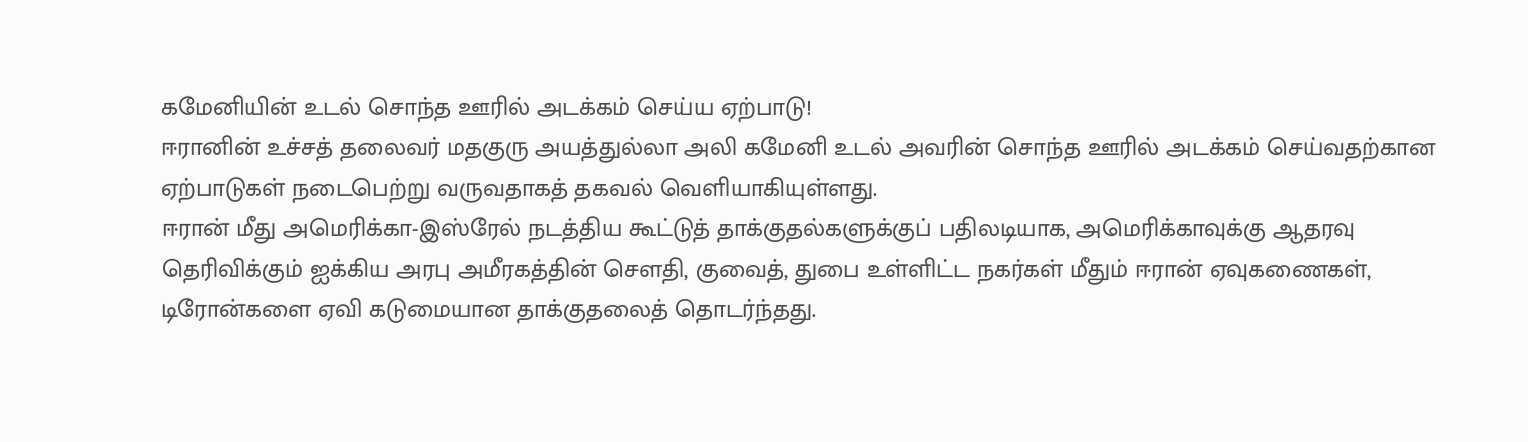கமேனியின் உடல் சொந்த ஊரில் அடக்கம் செய்ய ஏற்பாடு!
ஈரானின் உச்சத் தலைவர் மதகுரு அயத்துல்லா அலி கமேனி உடல் அவரின் சொந்த ஊரில் அடக்கம் செய்வதற்கான ஏற்பாடுகள் நடைபெற்று வருவதாகத் தகவல் வெளியாகியுள்ளது.
ஈரான் மீது அமெரிக்கா-இஸ்ரேல் நடத்திய கூட்டுத் தாக்குதல்களுக்குப் பதிலடியாக, அமெரிக்காவுக்கு ஆதரவு தெரிவிக்கும் ஐக்கிய அரபு அமீரகத்தின் சௌதி, குவைத், துபை உள்ளிட்ட நகர்கள் மீதும் ஈரான் ஏவுகணைகள், டிரோன்களை ஏவி கடுமையான தாக்குதலைத் தொடர்ந்தது.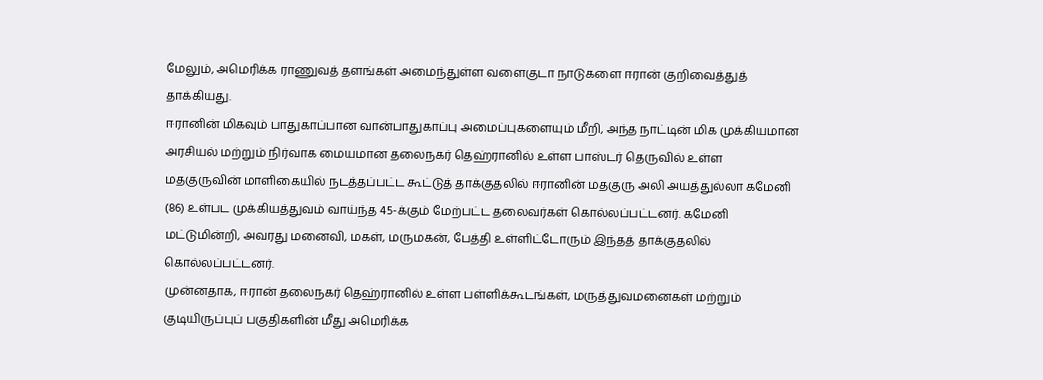மேலும், அமெரிக்க ராணுவத் தளங்கள் அமைந்துள்ள வளைகுடா நாடுகளை ஈரான் குறிவைத்துத் தாக்கியது.
ஈரானின் மிகவும் பாதுகாப்பான வான்பாதுகாப்பு அமைப்புகளையும் மீறி, அந்த நாட்டின் மிக முக்கியமான அரசியல் மற்றும் நிர்வாக மையமான தலைநகர் தெஹ்ரானில் உள்ள பாஸ்டர் தெருவில் உள்ள மதகுருவின் மாளிகையில் நடத்தப்பட்ட கூட்டுத் தாக்குதலில் ஈரானின் மதகுரு அலி அயத்துல்லா கமேனி (86) உள்பட முக்கியத்துவம் வாய்ந்த 45-க்கும் மேற்பட்ட தலைவர்கள் கொல்லப்பட்டனர். கமேனி மட்டுமின்றி, அவரது மனைவி, மகள், மருமகன், பேத்தி உள்ளிட்டோரும் இந்தத் தாக்குதலில் கொல்லப்பட்டனர்.
முன்னதாக, ஈரான் தலைநகர் தெஹ்ரானில் உள்ள பள்ளிக்கூடங்கள், மருத்துவமனைகள் மற்றும் குடியிருப்புப் பகுதிகளின் மீது அமெரிக்க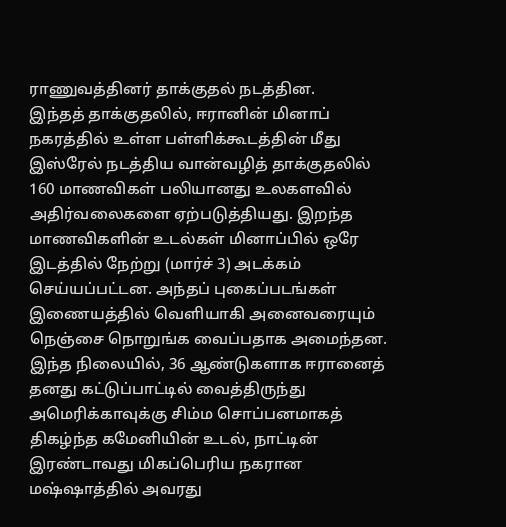ராணுவத்தினர் தாக்குதல் நடத்தின.
இந்தத் தாக்குதலில், ஈரானின் மினாப் நகரத்தில் உள்ள பள்ளிக்கூடத்தின் மீது இஸ்ரேல் நடத்திய வான்வழித் தாக்குதலில் 160 மாணவிகள் பலியானது உலகளவில் அதிர்வலைகளை ஏற்படுத்தியது. இறந்த மாணவிகளின் உடல்கள் மினாப்பில் ஒரே இடத்தில் நேற்று (மார்ச் 3) அடக்கம் செய்யப்பட்டன. அந்தப் புகைப்படங்கள் இணையத்தில் வெளியாகி அனைவரையும் நெஞ்சை நொறுங்க வைப்பதாக அமைந்தன.
இந்த நிலையில், 36 ஆண்டுகளாக ஈரானைத் தனது கட்டுப்பாட்டில் வைத்திருந்து அமெரிக்காவுக்கு சிம்ம சொப்பனமாகத் திகழ்ந்த கமேனியின் உடல், நாட்டின் இரண்டாவது மிகப்பெரிய நகரான மஷ்ஷாத்தில் அவரது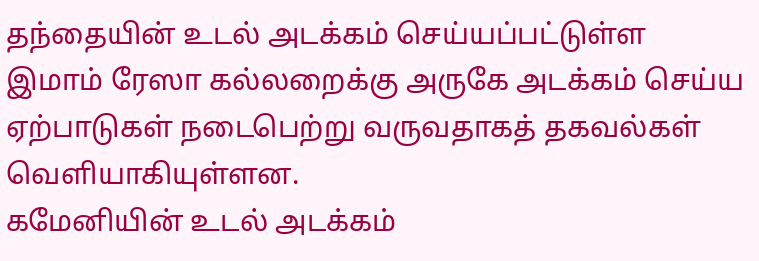தந்தையின் உடல் அடக்கம் செய்யப்பட்டுள்ள இமாம் ரேஸா கல்லறைக்கு அருகே அடக்கம் செய்ய ஏற்பாடுகள் நடைபெற்று வருவதாகத் தகவல்கள் வெளியாகியுள்ளன.
கமேனியின் உடல் அடக்கம்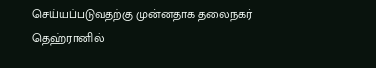செய்யப்படுவதற்கு முன்னதாக தலைநகர் தெஹ்ரானில்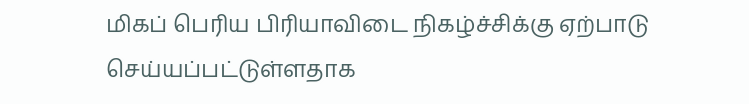மிகப் பெரிய பிரியாவிடை நிகழ்ச்சிக்கு ஏற்பாடு செய்யப்பட்டுள்ளதாக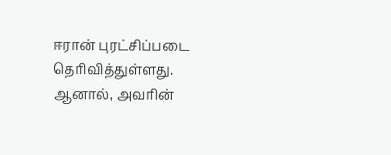ஈரான் புரட்சிப்படை தெரிவித்துள்ளது. ஆனால், அவரின்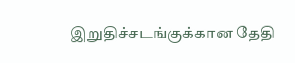இறுதிச்சடங்குக்கான தேதி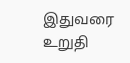இதுவரை உறுதி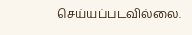செய்யப்படவில்லை.